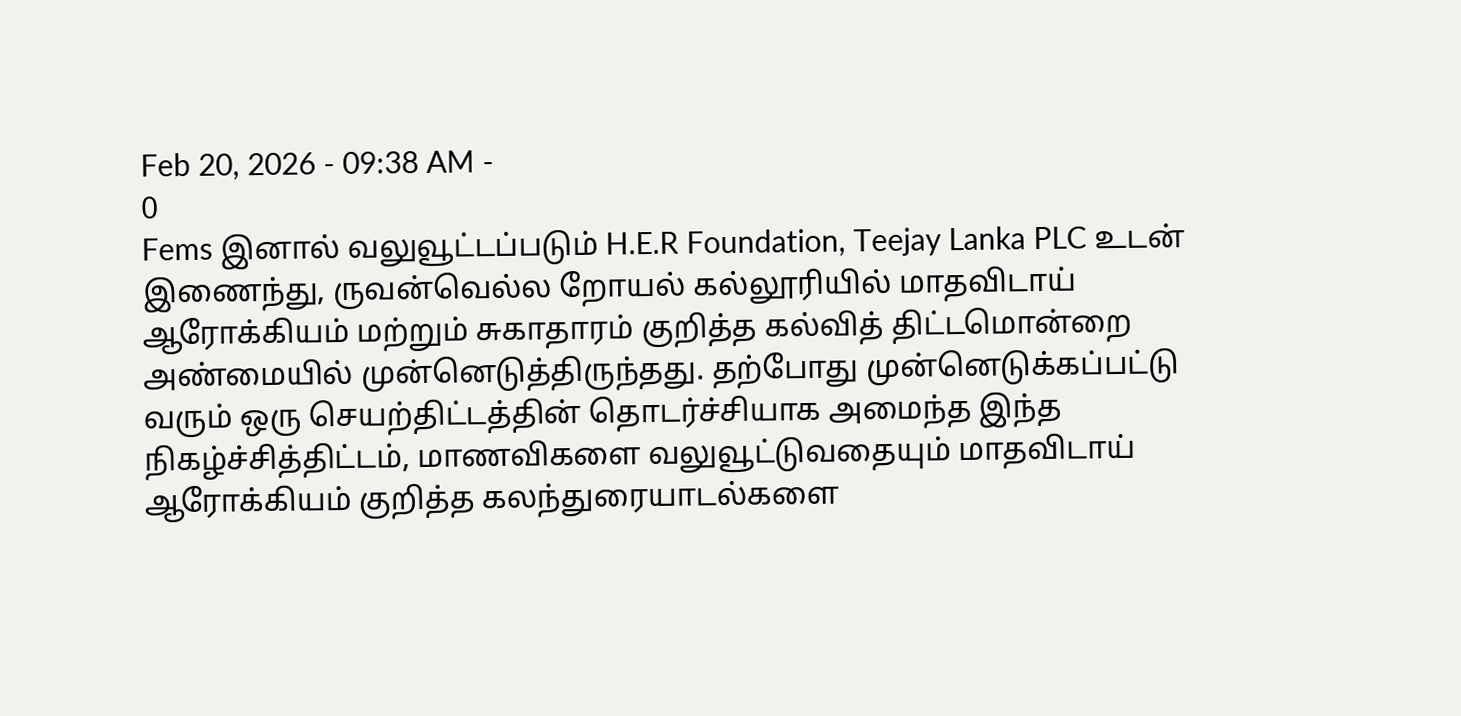Feb 20, 2026 - 09:38 AM -
0
Fems இனால் வலுவூட்டப்படும் H.E.R Foundation, Teejay Lanka PLC உடன் இணைந்து, ருவன்வெல்ல றோயல் கல்லூரியில் மாதவிடாய் ஆரோக்கியம் மற்றும் சுகாதாரம் குறித்த கல்வித் திட்டமொன்றை அண்மையில் முன்னெடுத்திருந்தது. தற்போது முன்னெடுக்கப்பட்டு வரும் ஒரு செயற்திட்டத்தின் தொடர்ச்சியாக அமைந்த இந்த நிகழ்ச்சித்திட்டம், மாணவிகளை வலுவூட்டுவதையும் மாதவிடாய் ஆரோக்கியம் குறித்த கலந்துரையாடல்களை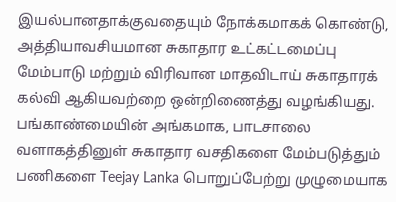இயல்பானதாக்குவதையும் நோக்கமாகக் கொண்டு, அத்தியாவசியமான சுகாதார உட்கட்டமைப்பு மேம்பாடு மற்றும் விரிவான மாதவிடாய் சுகாதாரக் கல்வி ஆகியவற்றை ஒன்றிணைத்து வழங்கியது.
பங்காண்மையின் அங்கமாக, பாடசாலை வளாகத்தினுள் சுகாதார வசதிகளை மேம்படுத்தும் பணிகளை Teejay Lanka பொறுப்பேற்று முழுமையாக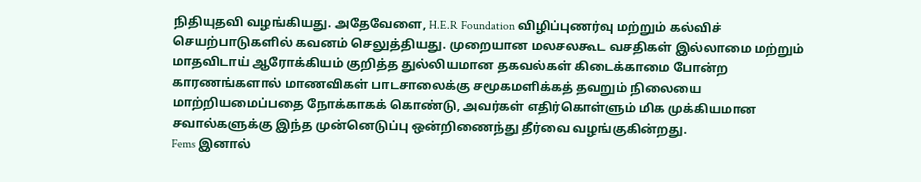நிதியுதவி வழங்கியது. அதேவேளை, H.E.R Foundation விழிப்புணர்வு மற்றும் கல்விச் செயற்பாடுகளில் கவனம் செலுத்தியது. முறையான மலசலகூட வசதிகள் இல்லாமை மற்றும் மாதவிடாய் ஆரோக்கியம் குறித்த துல்லியமான தகவல்கள் கிடைக்காமை போன்ற காரணங்களால் மாணவிகள் பாடசாலைக்கு சமூகமளிக்கத் தவறும் நிலையை மாற்றியமைப்பதை நோக்காகக் கொண்டு, அவர்கள் எதிர்கொள்ளும் மிக முக்கியமான சவால்களுக்கு இந்த முன்னெடுப்பு ஒன்றிணைந்து தீர்வை வழங்குகின்றது.
Fems இனால்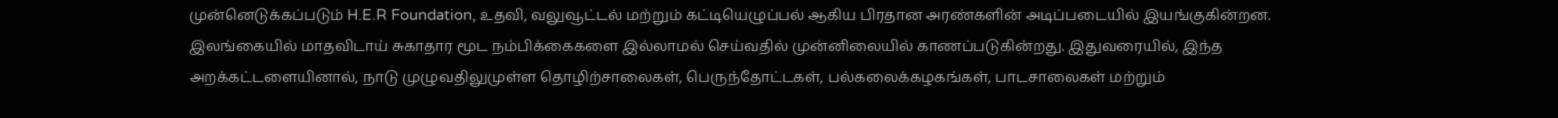முன்னெடுக்கப்படும் H.E.R Foundation, உதவி, வலுவூட்டல் மற்றும் கட்டியெழுப்பல் ஆகிய பிரதான அரண்களின் அடிப்படையில் இயங்குகின்றன. இலங்கையில் மாதவிடாய் சுகாதார மூட நம்பிக்கைகளை இல்லாமல் செய்வதில் முன்னிலையில் காணப்படுகின்றது. இதுவரையில், இந்த அறக்கட்டளையினால், நாடு முழுவதிலுமுள்ள தொழிற்சாலைகள், பெருந்தோட்டகள், பல்கலைக்கழகங்கள், பாடசாலைகள் மற்றும்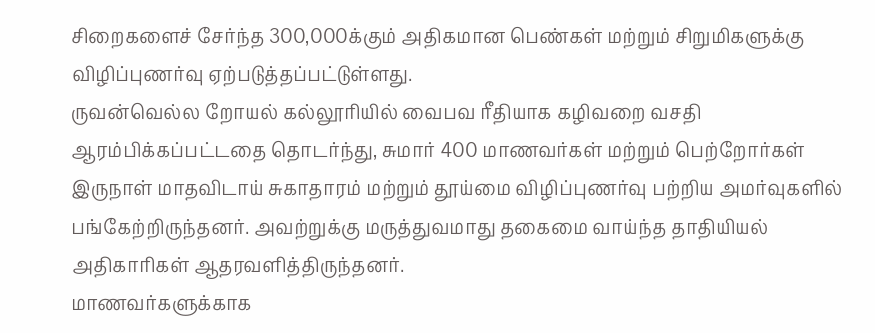சிறைகளைச் சேர்ந்த 300,000க்கும் அதிகமான பெண்கள் மற்றும் சிறுமிகளுக்கு விழிப்புணர்வு ஏற்படுத்தப்பட்டுள்ளது.
ருவன்வெல்ல றோயல் கல்லூரியில் வைபவ ரீதியாக கழிவறை வசதி ஆரம்பிக்கப்பட்டதை தொடர்ந்து, சுமார் 400 மாணவர்கள் மற்றும் பெற்றோர்கள் இருநாள் மாதவிடாய் சுகாதாரம் மற்றும் தூய்மை விழிப்புணர்வு பற்றிய அமர்வுகளில் பங்கேற்றிருந்தனர். அவற்றுக்கு மருத்துவமாது தகைமை வாய்ந்த தாதியியல் அதிகாரிகள் ஆதரவளித்திருந்தனர்.
மாணவர்களுக்காக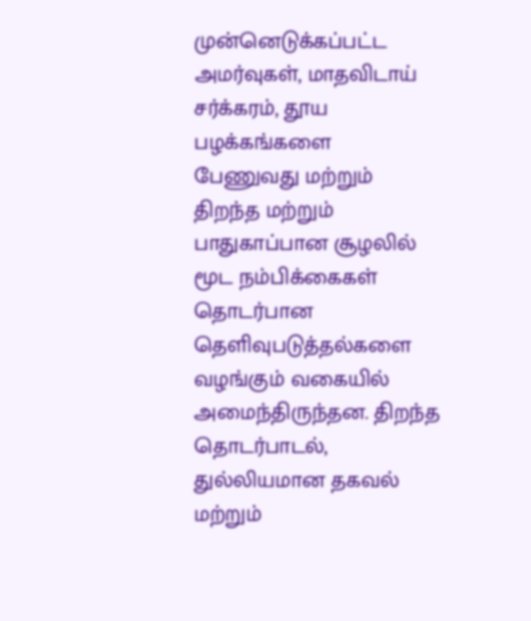முன்னெடுக்கப்பட்ட அமர்வுகள், மாதவிடாய் சர்க்கரம், தூய பழக்கங்களை பேணுவது மற்றும் திறந்த மற்றும் பாதுகாப்பான சூழலில் மூட நம்பிக்கைகள் தொடர்பான தெளிவுபடுத்தல்களை வழங்கும் வகையில் அமைந்திருந்தன. திறந்த தொடர்பாடல், துல்லியமான தகவல் மற்றும்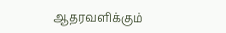ஆதரவளிக்கும்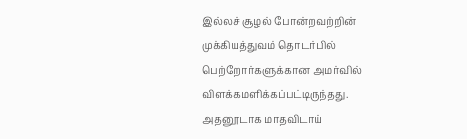இல்லச் சூழல் போன்றவற்றின் முக்கியத்துவம் தொடர்பில் பெற்றோர்களுக்கான அமர்வில் விளக்கமளிக்கப்பட்டிருந்தது. அதனூடாக மாதவிடாய்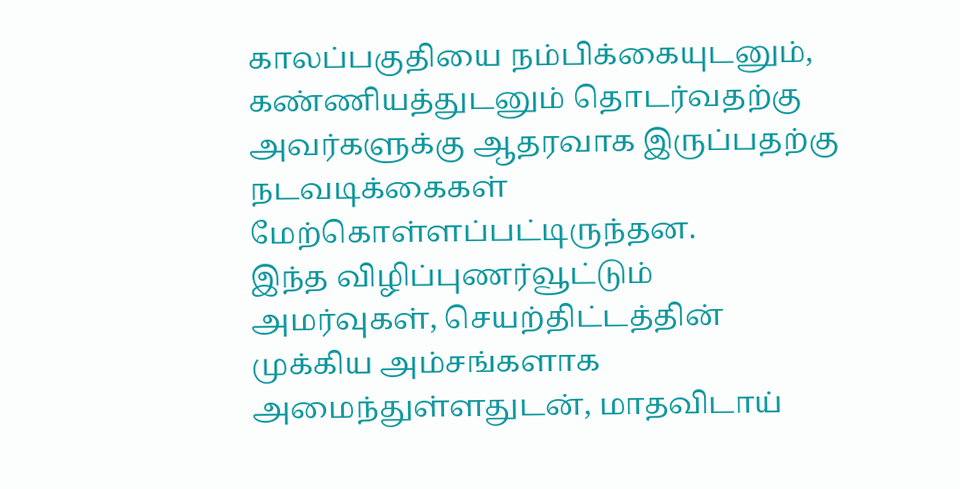காலப்பகுதியை நம்பிக்கையுடனும், கண்ணியத்துடனும் தொடர்வதற்கு அவர்களுக்கு ஆதரவாக இருப்பதற்கு நடவடிக்கைகள் மேற்கொள்ளப்பட்டிருந்தன.
இந்த விழிப்புணர்வூட்டும் அமர்வுகள், செயற்திட்டத்தின் முக்கிய அம்சங்களாக அமைந்துள்ளதுடன், மாதவிடாய்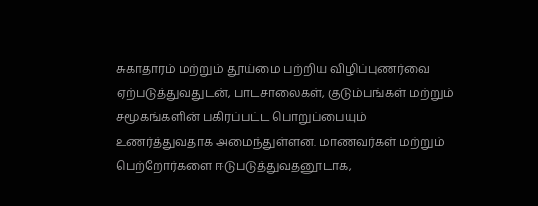சுகாதாரம் மற்றும் தூய்மை பற்றிய விழிப்புணர்வை ஏற்படுத்துவதுடன், பாடசாலைகள், குடும்பங்கள் மற்றும் சமூகங்களின் பகிரப்பட்ட பொறுப்பையும் உணர்த்துவதாக அமைந்துள்ளன. மாணவர்கள் மற்றும் பெற்றோர்களை ஈடுபடுத்துவதனூடாக,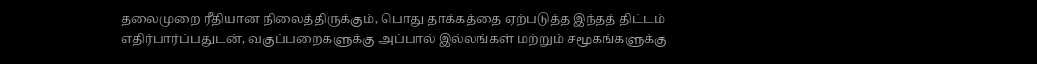தலைமுறை ரீதியான நிலைத்திருக்கும், பொது தாக்கத்தை ஏற்படுத்த இந்தத் திட்டம் எதிர்பார்ப்பதுடன், வகுப்பறைகளுக்கு அப்பால் இல்லங்கள் மற்றும் சமூகங்களுக்கு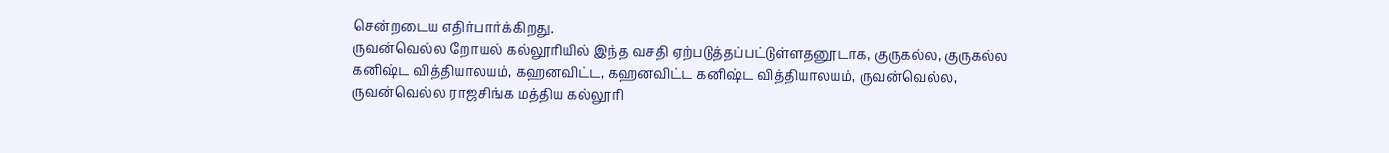சென்றடைய எதிர்பார்க்கிறது.
ருவன்வெல்ல றோயல் கல்லூரியில் இந்த வசதி ஏற்படுத்தப்பட்டுள்ளதனூடாக, குருகல்ல, குருகல்ல கனிஷ்ட வித்தியாலயம், கஹனவிட்ட, கஹனவிட்ட கனிஷ்ட வித்தியாலயம், ருவன்வெல்ல, ருவன்வெல்ல ராஜசிங்க மத்திய கல்லூரி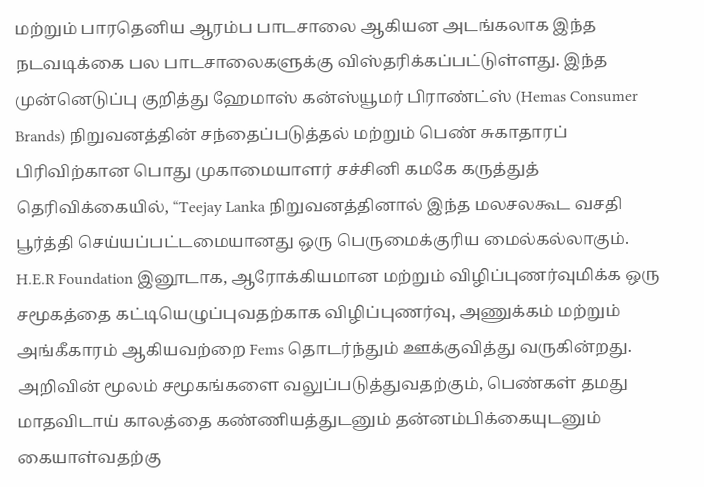மற்றும் பாரதெனிய ஆரம்ப பாடசாலை ஆகியன அடங்கலாக இந்த நடவடிக்கை பல பாடசாலைகளுக்கு விஸ்தரிக்கப்பட்டுள்ளது. இந்த முன்னெடுப்பு குறித்து ஹேமாஸ் கன்ஸ்யூமர் பிராண்ட்ஸ் (Hemas Consumer Brands) நிறுவனத்தின் சந்தைப்படுத்தல் மற்றும் பெண் சுகாதாரப் பிரிவிற்கான பொது முகாமையாளர் சச்சினி கமகே கருத்துத் தெரிவிக்கையில், “Teejay Lanka நிறுவனத்தினால் இந்த மலசலகூட வசதி பூர்த்தி செய்யப்பட்டமையானது ஒரு பெருமைக்குரிய மைல்கல்லாகும். H.E.R Foundation இனூடாக, ஆரோக்கியமான மற்றும் விழிப்புணர்வுமிக்க ஒரு சமூகத்தை கட்டியெழுப்புவதற்காக விழிப்புணர்வு, அணுக்கம் மற்றும் அங்கீகாரம் ஆகியவற்றை Fems தொடர்ந்தும் ஊக்குவித்து வருகின்றது. அறிவின் மூலம் சமூகங்களை வலுப்படுத்துவதற்கும், பெண்கள் தமது மாதவிடாய் காலத்தை கண்ணியத்துடனும் தன்னம்பிக்கையுடனும் கையாள்வதற்கு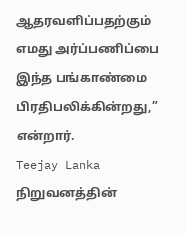ஆதரவளிப்பதற்கும் எமது அர்ப்பணிப்பை இந்த பங்காண்மை பிரதிபலிக்கின்றது,” என்றார்.
Teejay Lanka நிறுவனத்தின்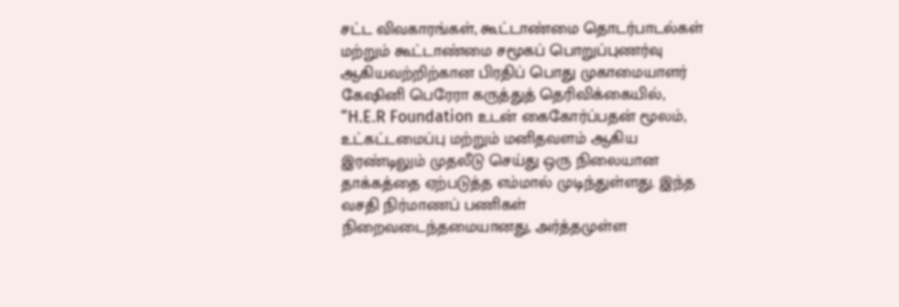சட்ட விவகாரங்கள், கூட்டாண்மை தொடர்பாடல்கள் மற்றும் கூட்டாண்மை சமூகப் பொறுப்புணர்வு ஆகியவற்றிற்கான பிரதிப் பொது முகாமையாளர் கேஷினி பெரேரா கருத்துத் தெரிவிக்கையில், “H.E.R Foundation உடன் கைகோர்ப்பதன் மூலம், உட்கட்டமைப்பு மற்றும் மனிதவளம் ஆகிய இரண்டிலும் முதலீடு செய்து ஒரு நிலையான தாக்கத்தை ஏற்படுத்த எம்மால் முடிந்துள்ளது. இந்த வசதி நிர்மாணப் பணிகள் நிறைவடைந்தமையானது, அர்த்தமுள்ள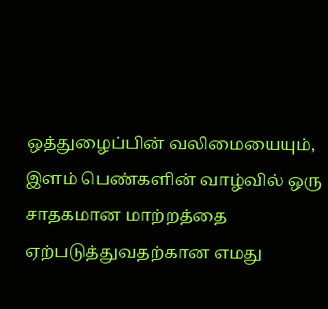ஒத்துழைப்பின் வலிமையையும், இளம் பெண்களின் வாழ்வில் ஒரு சாதகமான மாற்றத்தை ஏற்படுத்துவதற்கான எமது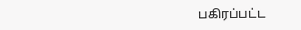பகிரப்பட்ட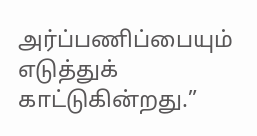அர்ப்பணிப்பையும் எடுத்துக் காட்டுகின்றது.”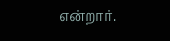என்றார்.